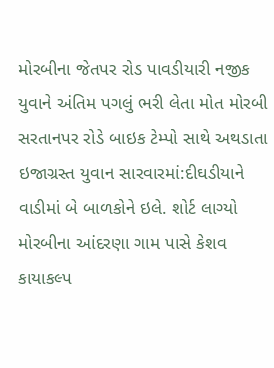મોરબીના જેતપર રોડ પાવડીયારી નજીક યુવાને અંતિમ પગલું ભરી લેતા મોત મોરબી સરતાનપર રોડે બાઇક ટેમ્પો સાથે અથડાતા ઇજાગ્રસ્ત યુવાન સારવારમાં:દીઘડીયાને વાડીમાં બે બાળકોને ઇલે. શોર્ટ લાગ્યો મોરબીના આંદરણા ગામ પાસે કેશવ કાયાકલ્પ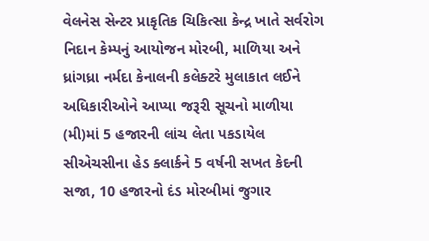વેલનેસ સેન્ટર પ્રાકૃતિક ચિકિત્સા કેન્દ્ર ખાતે સર્વરોગ નિદાન કેમ્પનું આયોજન મોરબી, માળિયા અને ધ્રાંગધ્રા નર્મદા કેનાલની કલેક્ટરે મુલાકાત લઈને અધિકારીઓને આપ્યા જરૂરી સૂચનો માળીયા (મી)માં 5 હજારની લાંચ લેતા પકડાયેલ સીએચસીના હેડ ક્લાર્કને 5 વર્ષની સખત કેદની સજા, 10 હજારનો દંડ મોરબીમાં જુગાર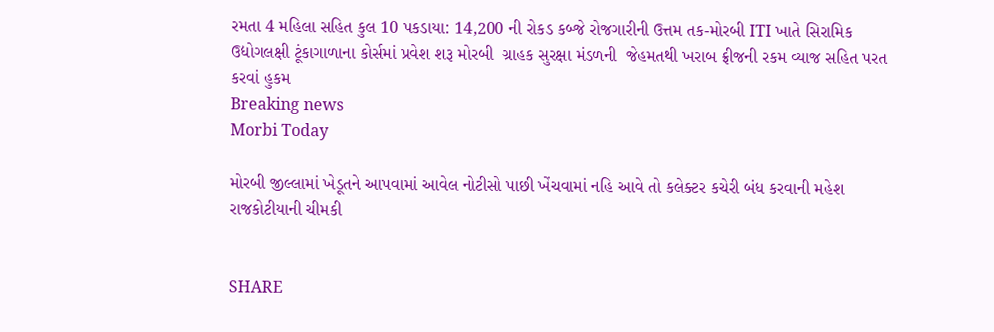રમતા 4 મહિલા સહિત કુલ 10 પકડાયા: 14,200 ની રોકડ કબ્જે રોજગારીની ઉત્તમ તક-મોરબી ITI ખાતે સિરામિક ઉદ્યોગલક્ષી ટૂંકાગાળાના કોર્સમાં પ્રવેશ શરૂ મોરબી  ગ્રાહક સુરક્ષા મંડળની  જેહમતથી ખરાબ ફ્રીજની રકમ વ્યાજ સહિત પરત કરવાં હુકમ
Breaking news
Morbi Today

મોરબી જીલ્લામાં ખેડૂતને આપવામાં આવેલ નોટીસો પાછી ખેંચવામાં નહિ આવે તો કલેક્ટર કચેરી બંધ કરવાની મહેશ રાજકોટીયાની ચીમકી


SHARE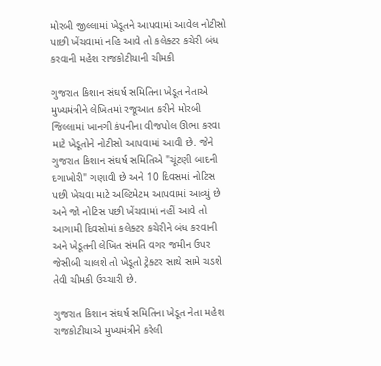મોરબી જીલ્લામાં ખેડૂતને આપવામાં આવેલ નોટીસો પાછી ખેંચવામાં નહિ આવે તો કલેક્ટર કચેરી બંધ કરવાની મહેશ રાજકોટીયાની ચીમકી

ગુજરાત કિશાન સંઘર્ષ સમિતિના ખેડૂત નેતાએ મુખ્યમંત્રીને લેખિતમાં રજૂઆત કરીને મોરબી જિલ્લામાં ખાનગી કંપનીના વીજપોલ ઊભા કરવા માટે ખેડૂતોને નોટીસો આપવામાં આવી છે. જેને ગુજરાત કિશાન સંઘર્ષ સમિતિએ "ચૂંટણી બાદની દગાખોરી" ગણાવી છે અને 10 દિવસમાં નોટિસ પછી ખેચવા માટે અલ્ટિમેટમ આપવામાં આવ્યું છે અને જો નોટિસ પછી ખેંચવામાં નહીં આવે તો આગામી દિવસોમાં કલેક્ટર કચેરીને બંધ કરવાની અને ખેડૂતની લેખિત સંમતિ વગર જમીન ઉપર જેસીબી ચાલશે તો ખેડૂતો ટ્રેક્ટર સાથે સામે ચડશે તેવી ચીમકી ઉચ્ચારી છે.

ગુજરાત કિશાન સંઘર્ષ સમિતિના ખેડૂત નેતા મહેશ રાજકોટીયાએ મુખ્યમંત્રીને કરેલી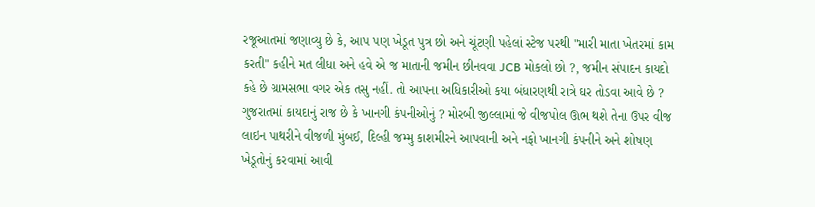રજૂઆતમાં જણાવ્યુ છે કે, આપ પણ ખેડૂત પુત્ર છો અને ચૂંટણી પહેલાં સ્ટેજ પરથી "મારી માતા ખેતરમાં કામ કરતી" કહીને મત લીધા અને હવે એ જ માતાની જમીન છીનવવા JCB મોકલો છો ?, જમીન સંપાદન કાયદો કહે છે ગ્રામસભા વગર એક તસુ નહીં. તો આપના અધિકારીઓ કયા બંધારણથી રાત્રે ઘર તોડવા આવે છે ? ગુજરાતમાં કાયદાનું રાજ છે કે ખાનગી કંપનીઓનું ? મોરબી જીલ્લામાં જે વીજપોલ ઊભ થશે તેના ઉપર વીજ લાઇન પાથરીને વીજળી મુંબઈ, દિલ્હી જમ્મુ કાશમીરને આપવાની અને નફો ખાનગી કંપનીને અને શોષણ ખેડૂતોનું કરવામાં આવી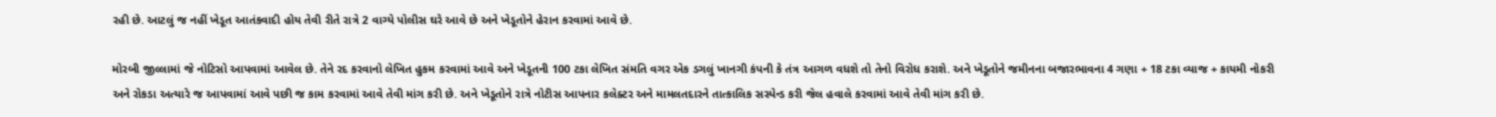રહી છે. આટલું જ નહીં ખેડૂત આતંકવાદી હોય તેવી રીતે રાત્રે 2 વાગ્યે પોલીસ ઘરે આવે છે અને ખેડૂતોને હેરાન કરવામાં આવે છે.

મોરબી જીલ્લામાં જે નોટિસો આપવામાં આવેલ છે. તેને રદ કરવાનો લેખિત હુકમ કરવામાં આવે અને ખેડૂતની 100 ટકા લેખિત સંમતિ વગર એક ડગલું ખાનગી કંપની કે તંત્ર આગળ વધશે તો તેનો વિરોધ કરાશે. અને ખેડૂતોને જમીનના બજારભાવના 4 ગણા + 18 ટકા વ્યાજ + કાયમી નોકરી અને રોકડા અત્યારે જ આપવામાં આવે પછી જ કામ કરવામાં આવે તેવી માંગ કરી છે. અને ખેડૂતોને રાત્રે નોટીસ આપનાર કલેક્ટર અને મામલતદારને તાત્કાલિક સસ્પેન્ડ કરી જેલ હવાલે કરવામાં આવે તેવી માંગ કરી છે.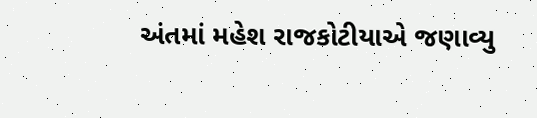અંતમાં મહેશ રાજકોટીયાએ જણાવ્યુ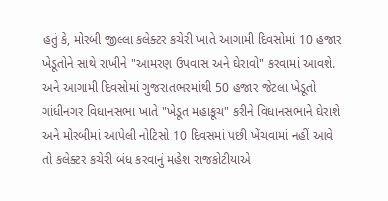હતું કે, મોરબી જીલ્લા કલેક્ટર કચેરી ખાતે આગામી દિવસોમાં 10 હજાર ખેડૂતોને સાથે રાખીને "આમરણ ઉપવાસ અને ઘેરાવો" કરવામાં આવશે. અને આગામી દિવસોમાં ગુજરાતભરમાંથી 50 હજાર જેટલા ખેડૂતો ગાંધીનગર વિધાનસભા ખાતે "ખેડૂત મહાકૂચ" કરીને વિધાનસભાને ઘેરાશે અને મોરબીમાં આપેલી નોટિસો 10 દિવસમાં પછી ખેંચવામાં નહીં આવે તો કલેક્ટર કચેરી બંધ કરવાનું મહેશ રાજકોટીયાએ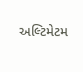અલ્ટિમેટમ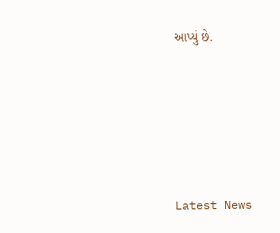આપ્યું છે.






Latest News